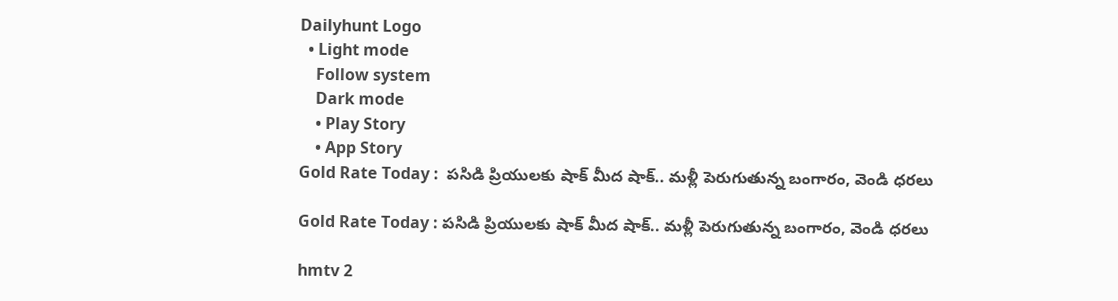Dailyhunt Logo
  • Light mode
    Follow system
    Dark mode
    • Play Story
    • App Story
Gold Rate Today :  పసిడి ప్రియులకు షాక్ మీద షాక్.. మళ్లీ పెరుగుతున్న బంగారం, వెండి ధరలు

Gold Rate Today : పసిడి ప్రియులకు షాక్ మీద షాక్.. మళ్లీ పెరుగుతున్న బంగారం, వెండి ధరలు

hmtv 2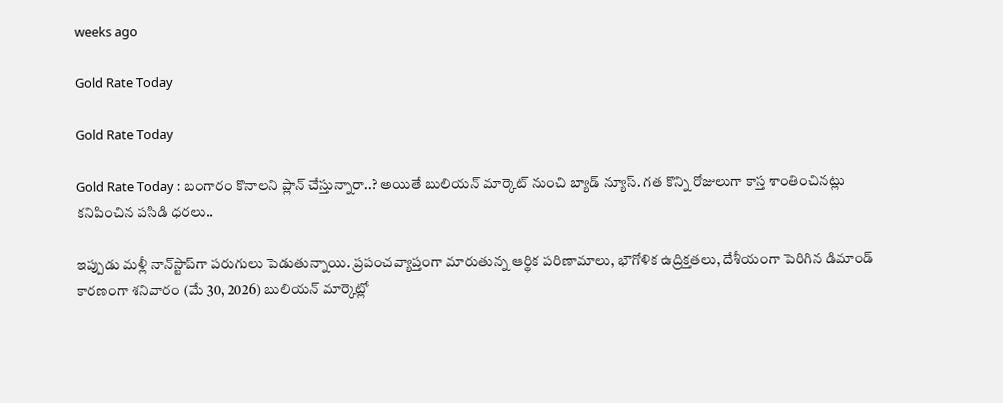weeks ago

Gold Rate Today

Gold Rate Today

Gold Rate Today : బంగారం కొనాలని ప్లాన్ చేస్తున్నారా..? అయితే బులియన్ మార్కెట్ నుంచి బ్యాడ్ న్యూస్. గత కొన్ని రోజులుగా కాస్త శాంతించినట్లు కనిపించిన పసిడి ధరలు..

ఇప్పుడు మళ్లీ నాన్‌స్టాప్‌గా పరుగులు పెడుతున్నాయి. ప్రపంచవ్యాప్తంగా మారుతున్న ఆర్థిక పరిణామాలు, భౌగోళిక ఉద్రిక్తతలు, దేశీయంగా పెరిగిన డిమాండ్ కారణంగా శనివారం (మే 30, 2026) బులియన్ మార్కెట్లో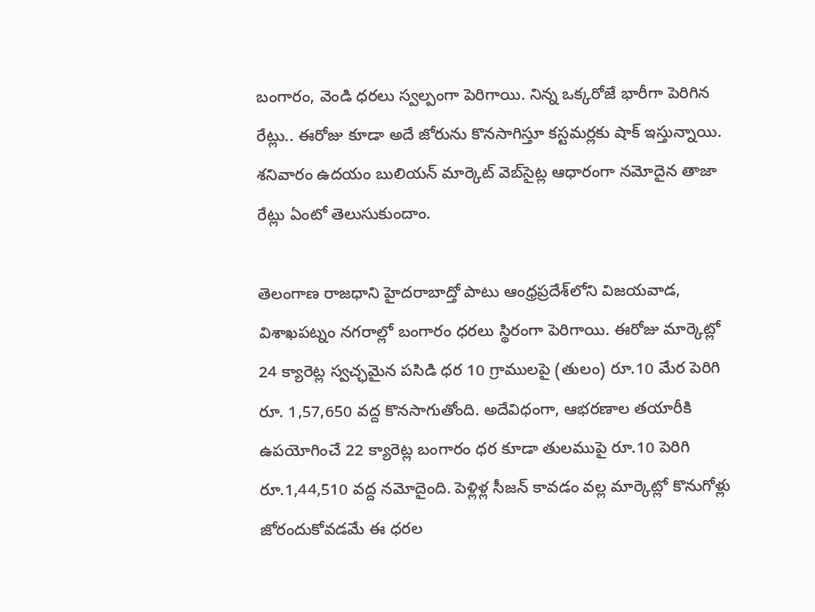బంగారం, వెండి ధరలు స్వల్పంగా పెరిగాయి. నిన్న ఒక్కరోజే భారీగా పెరిగిన రేట్లు.. ఈరోజు కూడా అదే జోరును కొనసాగిస్తూ కస్టమర్లకు షాక్ ఇస్తున్నాయి. శనివారం ఉదయం బులియన్ మార్కెట్ వెబ్‌సైట్ల ఆధారంగా నమోదైన తాజా రేట్లు ఏంటో తెలుసుకుందాం.

తెలంగాణ రాజధాని హైదరాబాద్తో పాటు ఆంధ్రప్రదేశ్‌లోని విజయవాడ, విశాఖపట్నం నగరాల్లో బంగారం ధరలు స్థిరంగా పెరిగాయి. ఈరోజు మార్కెట్లో 24 క్యారెట్ల స్వచ్ఛమైన పసిడి ధర 10 గ్రాములపై (తులం) రూ.10 మేర పెరిగి రూ. 1,57,650 వద్ద కొనసాగుతోంది. అదేవిధంగా, ఆభరణాల తయారీకి ఉపయోగించే 22 క్యారెట్ల బంగారం ధర కూడా తులముపై రూ.10 పెరిగి రూ.1,44,510 వద్ద నమోదైంది. పెళ్లిళ్ల సీజన్ కావడం వల్ల మార్కెట్లో కొనుగోళ్లు జోరందుకోవడమే ఈ ధరల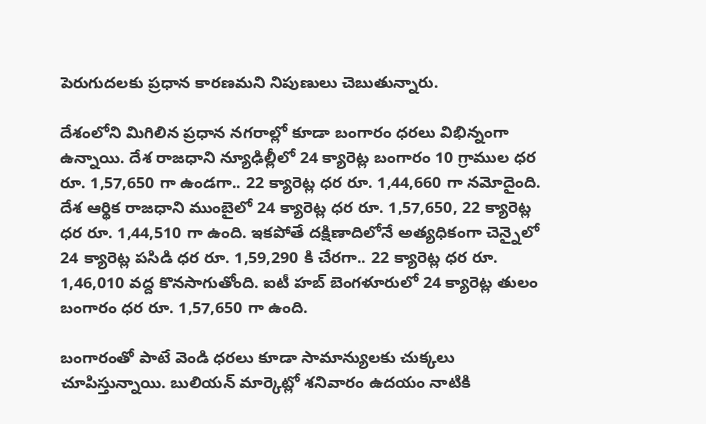పెరుగుదలకు ప్రధాన కారణమని నిపుణులు చెబుతున్నారు.

దేశంలోని మిగిలిన ప్రధాన నగరాల్లో కూడా బంగారం ధరలు విభిన్నంగా ఉన్నాయి. దేశ రాజధాని న్యూఢిల్లీలో 24 క్యారెట్ల బంగారం 10 గ్రాముల ధర రూ. 1,57,650 గా ఉండగా.. 22 క్యారెట్ల ధర రూ. 1,44,660 గా నమోదైంది. దేశ ఆర్థిక రాజధాని ముంబైలో 24 క్యారెట్ల ధర రూ. 1,57,650, 22 క్యారెట్ల ధర రూ. 1,44,510 గా ఉంది. ఇకపోతే దక్షిణాదిలోనే అత్యధికంగా చెన్నైలో 24 క్యారెట్ల పసిడి ధర రూ. 1,59,290 కి చేరగా.. 22 క్యారెట్ల ధర రూ. 1,46,010 వద్ద కొనసాగుతోంది. ఐటీ హబ్ బెంగళూరులో 24 క్యారెట్ల తులం బంగారం ధర రూ. 1,57,650 గా ఉంది.

బంగారంతో పాటే వెండి ధరలు కూడా సామాన్యులకు చుక్కలు చూపిస్తున్నాయి. బులియన్ మార్కెట్లో శనివారం ఉదయం నాటికి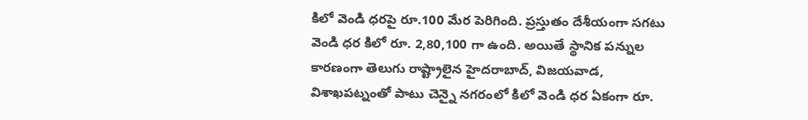కిలో వెండి ధరపై రూ.100 మేర పెరిగింది. ప్రస్తుతం దేశీయంగా సగటు వెండి ధర కిలో రూ. 2,80,100 గా ఉంది. అయితే స్థానిక పన్నుల కారణంగా తెలుగు రాష్ట్రాలైన హైదరాబాద్, విజయవాడ, విశాఖపట్నంతో పాటు చెన్నై నగరంలో కిలో వెండి ధర ఏకంగా రూ.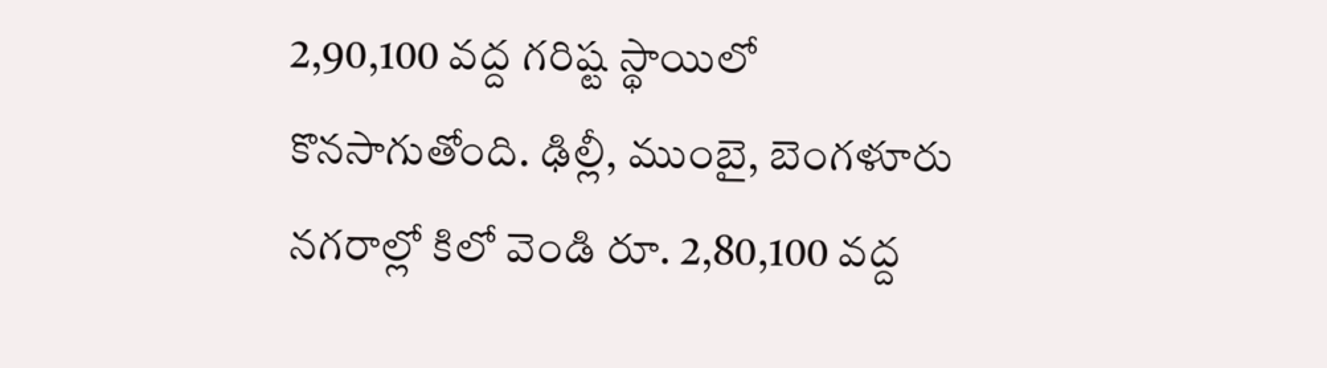2,90,100 వద్ద గరిష్ట స్థాయిలో కొనసాగుతోంది. ఢిల్లీ, ముంబై, బెంగళూరు నగరాల్లో కిలో వెండి రూ. 2,80,100 వద్ద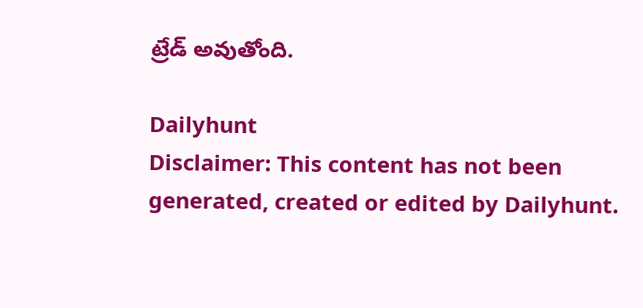ట్రేడ్ అవుతోంది.

Dailyhunt
Disclaimer: This content has not been generated, created or edited by Dailyhunt.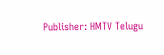Publisher: HMTV Telugu